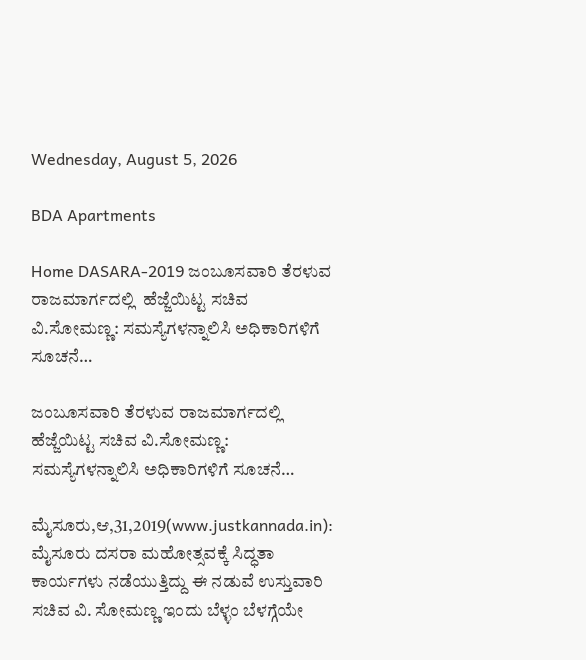Wednesday, August 5, 2026

BDA Apartments

Home DASARA-2019 ಜಂಬೂಸವಾರಿ ತೆರಳುವ ರಾಜಮಾರ್ಗದಲ್ಲಿ  ಹೆಜ್ಜೆಯಿಟ್ಟ ಸಚಿವ ವಿ.ಸೋಮಣ್ಣ: ಸಮಸ್ಯೆಗಳನ್ನಾಲಿಸಿ ಅಧಿಕಾರಿಗಳಿಗೆ ಸೂಚನೆ…

ಜಂಬೂಸವಾರಿ ತೆರಳುವ ರಾಜಮಾರ್ಗದಲ್ಲಿ  ಹೆಜ್ಜೆಯಿಟ್ಟ ಸಚಿವ ವಿ.ಸೋಮಣ್ಣ: ಸಮಸ್ಯೆಗಳನ್ನಾಲಿಸಿ ಅಧಿಕಾರಿಗಳಿಗೆ ಸೂಚನೆ…

ಮೈಸೂರು,ಆ,31,2019(www.justkannada.in): ಮೈಸೂರು ದಸರಾ ಮಹೋತ್ಸವಕ್ಕೆ ಸಿದ್ಧತಾ ಕಾರ್ಯಗಳು ನಡೆಯುತ್ತಿದ್ದು ಈ ನಡುವೆ ಉಸ್ತುವಾರಿ ಸಚಿವ ವಿ. ಸೋಮಣ್ಣ ಇಂದು ಬೆಳ್ಳಂ ಬೆಳಗ್ಗೆಯೇ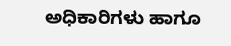ಅಧಿಕಾರಿಗಳು ಹಾಗೂ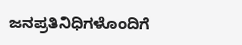ಜನಪ್ರತಿನಿಧಿಗಳೊಂದಿಗೆ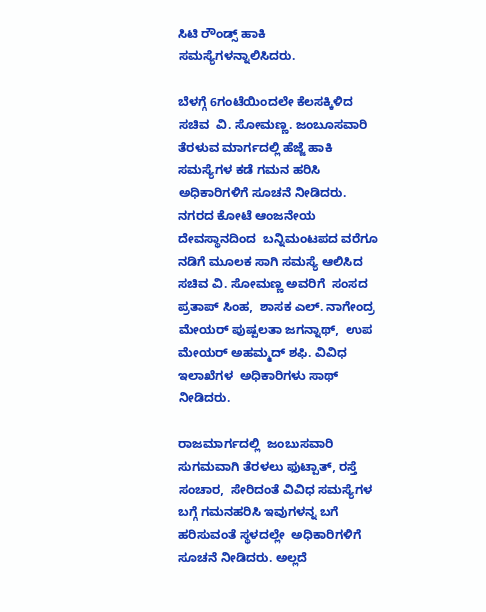ಸಿಟಿ ರೌಂಡ್ಸ್ ಹಾಕಿ ಸಮಸ್ಯೆಗಳನ್ನಾಲಿಸಿದರು.

ಬೆಳಗ್ಗೆ 6ಗಂಟೆಯಿಂದಲೇ ಕೆಲಸಕ್ಕಿಳಿದ ಸಚಿವ  ವಿ. ಸೋಮಣ್ಣ. ಜಂಬೂಸವಾರಿ ತೆರಳುವ ಮಾರ್ಗದಲ್ಲಿ ಹೆಜ್ಜೆ ಹಾಕಿ ಸಮಸ್ಯೆಗಳ ಕಡೆ ಗಮನ ಹರಿಸಿ ಅಧಿಕಾರಿಗಳಿಗೆ ಸೂಚನೆ ನೀಡಿದರು. ನಗರದ ಕೋಟೆ ಆಂಜನೇಯ ದೇವಸ್ಥಾನದಿಂದ  ಬನ್ನಿಮಂಟಪದ ವರೆಗೂ ನಡಿಗೆ ಮೂಲಕ ಸಾಗಿ ಸಮಸ್ಯೆ ಆಲಿಸಿದ ಸಚಿವ ವಿ. ಸೋಮಣ್ಣ ಅವರಿಗೆ  ಸಂಸದ ಪ್ರತಾಪ್ ಸಿಂಹ,  ಶಾಸಕ ಎಲ್. ನಾಗೇಂದ್ರ  ಮೇಯರ್ ಪುಷ್ಪಲತಾ ಜಗನ್ನಾಥ್,  ಉಪ ಮೇಯರ್ ಅಹಮ್ಮದ್ ಶಫಿ. ವಿವಿಧ ಇಲಾಖೆಗಳ  ಅಧಿಕಾರಿಗಳು ಸಾಥ್ ನೀಡಿದರು.

ರಾಜಮಾರ್ಗದಲ್ಲಿ  ಜಂಬುಸವಾರಿ ಸುಗಮವಾಗಿ ತೆರಳಲು ಫುಟ್ಪಾತ್, ರಸ್ತೆ ಸಂಚಾರ,  ಸೇರಿದಂತೆ ವಿವಿಧ ಸಮಸ್ಯೆಗಳ ಬಗ್ಗೆ ಗಮನಹರಿಸಿ ಇವುಗಳನ್ನ ಬಗೆ ಹರಿಸುವಂತೆ ಸ್ಥಳದಲ್ಲೇ  ಅಧಿಕಾರಿಗಳಿಗೆ ಸೂಚನೆ ನೀಡಿದರು. ಅಲ್ಲದೆ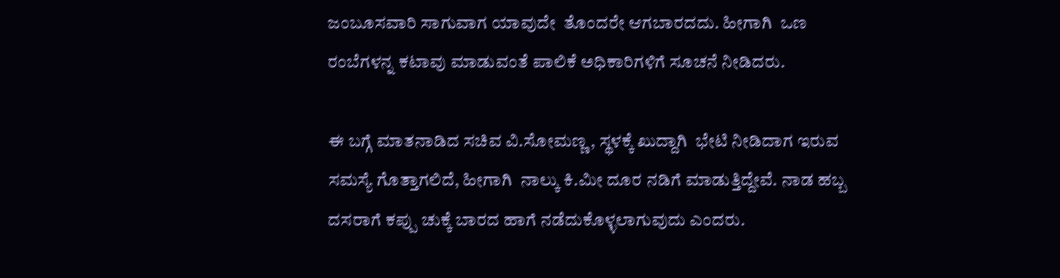ಜಂಬೂಸವಾರಿ ಸಾಗುವಾಗ ಯಾವುದೇ  ತೊಂದರೇ ಆಗಬಾರದದು. ಹೀಗಾಗಿ  ಒಣ ರಂಬೆಗಳನ್ನ ಕಟಾವು ಮಾಡುವಂತೆ ಪಾಲಿಕೆ ಅಧಿಕಾರಿಗಳಿಗೆ ಸೂಚನೆ ನೀಡಿದರು.

ಈ ಬಗ್ಗೆ ಮಾತನಾಡಿದ ಸಚಿವ ವಿ.ಸೋಮಣ್ಣ, ಸ್ಥಳಕ್ಕೆ ಖುದ್ದಾಗಿ  ಭೇಟಿ ನೀಡಿದಾಗ ಇರುವ ಸಮಸ್ಯೆ ಗೊತ್ತಾಗಲಿದೆ, ಹೀಗಾಗಿ  ನಾಲ್ಕು ಕಿ.ಮೀ ದೂರ ನಡಿಗೆ ಮಾಡುತ್ತಿದ್ದೇವೆ. ನಾಡ ಹಬ್ಬ ದಸರಾಗೆ ಕಪ್ಪು ಚುಕ್ಕೆ ಬಾರದ ಹಾಗೆ ನಡೆದುಕೊಳ್ಳಲಾಗುವುದು ಎಂದರು.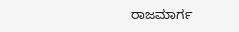ರಾಜಮಾರ್ಗ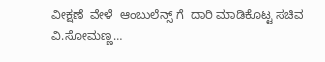ವೀಕ್ಷಣೆ  ವೇಳೆ  ಆಂಬುಲೆನ್ಸ್ ಗೆ  ದಾರಿ ಮಾಡಿಕೊಟ್ಟ ಸಚಿವ ವಿ.ಸೋಮಣ್ಣ…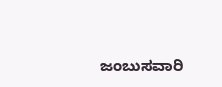ಜಂಬುಸವಾರಿ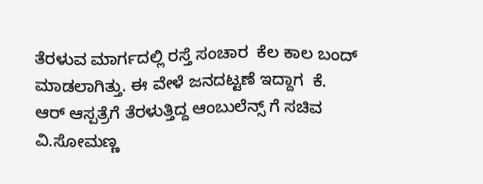ತೆರಳುವ ಮಾರ್ಗದಲ್ಲಿ ರಸ್ತೆ ಸಂಚಾರ  ಕೆಲ ಕಾಲ ಬಂದ್ ಮಾಡಲಾಗಿತ್ತು. ಈ ವೇಳೆ ಜನದಟ್ಟಣೆ ಇದ್ದಾಗ  ಕೆ. ಆರ್ ಆಸ್ಪತ್ರೆಗೆ ತೆರಳುತ್ತಿದ್ದ ಆಂಬುಲೆನ್ಸ್ ಗೆ ಸಚಿವ ವಿ.ಸೋಮಣ್ಣ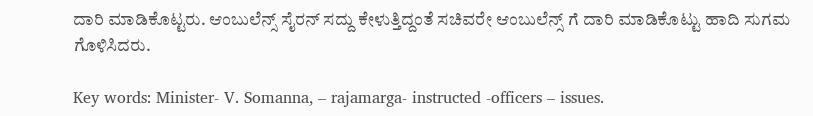ದಾರಿ ಮಾಡಿಕೊಟ್ಟರು. ಆಂಬುಲೆನ್ಸ್ ಸೈರನ್ ಸದ್ದು ಕೇಳುತ್ತಿದ್ದಂತೆ ಸಚಿವರೇ ಆಂಬುಲೆನ್ಸ್ ಗೆ ದಾರಿ ಮಾಡಿಕೊಟ್ಟು ಹಾದಿ ಸುಗಮ ಗೊಳಿಸಿದರು.

Key words: Minister- V. Somanna, – rajamarga- instructed -officers – issues.